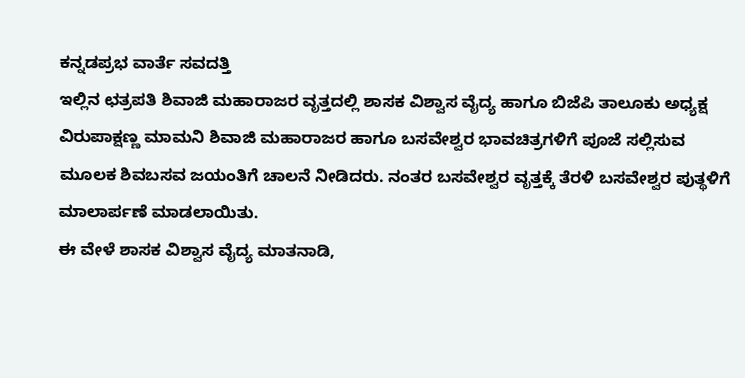ಕನ್ನಡಪ್ರಭ ವಾರ್ತೆ ಸವದತ್ತಿ
ಇಲ್ಲಿನ ಛತ್ರಪತಿ ಶಿವಾಜಿ ಮಹಾರಾಜರ ವೃತ್ತದಲ್ಲಿ ಶಾಸಕ ವಿಶ್ವಾಸ ವೈದ್ಯ ಹಾಗೂ ಬಿಜೆಪಿ ತಾಲೂಕು ಅಧ್ಯಕ್ಷ ವಿರುಪಾಕ್ಷಣ್ಣ ಮಾಮನಿ ಶಿವಾಜಿ ಮಹಾರಾಜರ ಹಾಗೂ ಬಸವೇಶ್ವರ ಭಾವಚಿತ್ರಗಳಿಗೆ ಪೂಜೆ ಸಲ್ಲಿಸುವ ಮೂಲಕ ಶಿವಬಸವ ಜಯಂತಿಗೆ ಚಾಲನೆ ನೀಡಿದರು. ನಂತರ ಬಸವೇಶ್ವರ ವೃತ್ತಕ್ಕೆ ತೆರಳಿ ಬಸವೇಶ್ವರ ಪುತ್ಥಳಿಗೆ ಮಾಲಾರ್ಪಣೆ ಮಾಡಲಾಯಿತು.
ಈ ವೇಳೆ ಶಾಸಕ ವಿಶ್ವಾಸ ವೈದ್ಯ ಮಾತನಾಡಿ,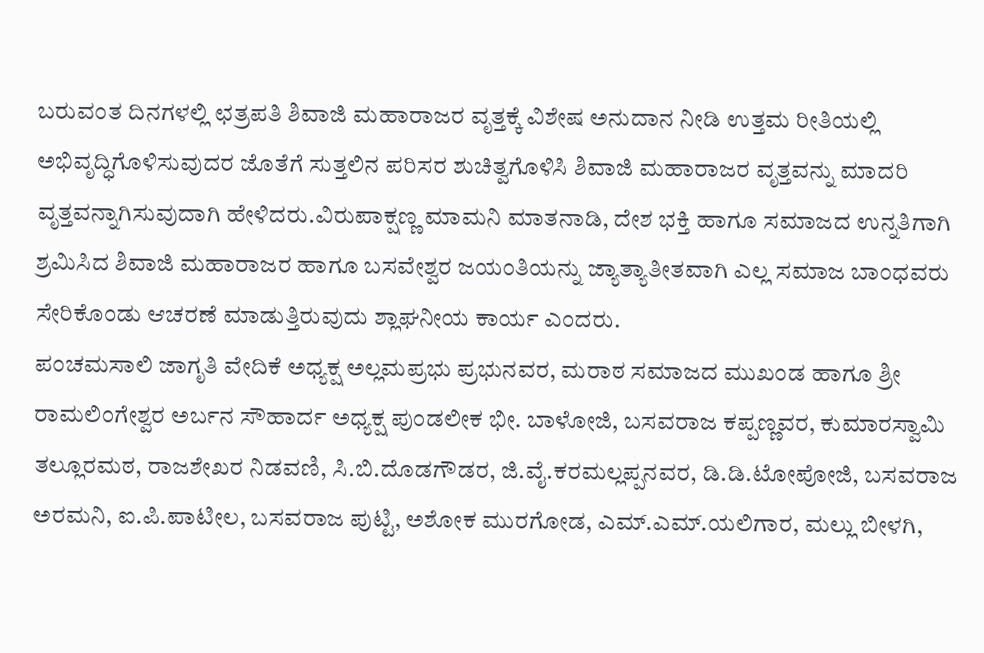ಬರುವಂತ ದಿನಗಳಲ್ಲಿ ಛತ್ರಪತಿ ಶಿವಾಜಿ ಮಹಾರಾಜರ ವೃತ್ತಕ್ಕೆ ವಿಶೇಷ ಅನುದಾನ ನೀಡಿ ಉತ್ತಮ ರೀತಿಯಲ್ಲಿ ಅಭಿವೃದ್ಧಿಗೊಳಿಸುವುದರ ಜೊತೆಗೆ ಸುತ್ತಲಿನ ಪರಿಸರ ಶುಚಿತ್ವಗೊಳಿಸಿ ಶಿವಾಜಿ ಮಹಾರಾಜರ ವೃತ್ತವನ್ನು ಮಾದರಿ ವೃತ್ತವನ್ನಾಗಿಸುವುದಾಗಿ ಹೇಳಿದರು.ವಿರುಪಾಕ್ಷಣ್ಣ ಮಾಮನಿ ಮಾತನಾಡಿ, ದೇಶ ಭಕ್ತಿ ಹಾಗೂ ಸಮಾಜದ ಉನ್ನತಿಗಾಗಿ ಶ್ರಮಿಸಿದ ಶಿವಾಜಿ ಮಹಾರಾಜರ ಹಾಗೂ ಬಸವೇಶ್ವರ ಜಯಂತಿಯನ್ನು ಜ್ಯಾತ್ಯಾತೀತವಾಗಿ ಎಲ್ಲ ಸಮಾಜ ಬಾಂಧವರು ಸೇರಿಕೊಂಡು ಆಚರಣೆ ಮಾಡುತ್ತಿರುವುದು ಶ್ಲಾಘನೀಯ ಕಾರ್ಯ ಎಂದರು.
ಪಂಚಮಸಾಲಿ ಜಾಗೃತಿ ವೇದಿಕೆ ಅಧ್ಯಕ್ಷ ಅಲ್ಲಮಪ್ರಭು ಪ್ರಭುನವರ, ಮರಾಠ ಸಮಾಜದ ಮುಖಂಡ ಹಾಗೂ ಶ್ರೀ ರಾಮಲಿಂಗೇಶ್ವರ ಅರ್ಬನ ಸೌಹಾರ್ದ ಅಧ್ಯಕ್ಷ ಪುಂಡಲೀಕ ಭೀ. ಬಾಳೋಜಿ, ಬಸವರಾಜ ಕಪ್ಪಣ್ಣವರ, ಕುಮಾರಸ್ವಾಮಿ ತಲ್ಲೂರಮಠ, ರಾಜಶೇಖರ ನಿಡವಣಿ, ಸಿ.ಬಿ.ದೊಡಗೌಡರ, ಜಿ.ವೈ.ಕರಮಲ್ಲಪ್ಪನವರ, ಡಿ.ಡಿ.ಟೋಪೋಜಿ, ಬಸವರಾಜ ಅರಮನಿ, ಐ.ಪಿ.ಪಾಟೀಲ, ಬಸವರಾಜ ಪುಟ್ಟಿ, ಅಶೋಕ ಮುರಗೋಡ, ಎಮ್.ಎಮ್.ಯಲಿಗಾರ, ಮಲ್ಲು ಬೀಳಗಿ,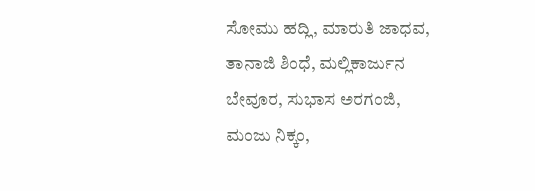ಸೋಮು ಹದ್ಲಿ, ಮಾರುತಿ ಜಾಧವ, ತಾನಾಜಿ ಶಿಂಧೆ, ಮಲ್ಲಿಕಾರ್ಜುನ ಬೇವೂರ, ಸುಭಾಸ ಅರಗಂಜಿ, ಮಂಜು ನಿಕ್ಕಂ,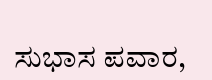ಸುಭಾಸ ಪವಾರ,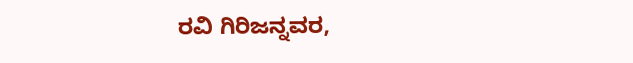ರವಿ ಗಿರಿಜನ್ನವರ,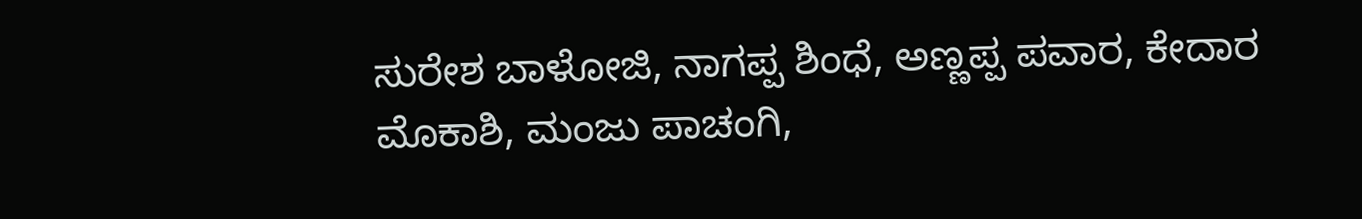ಸುರೇಶ ಬಾಳೋಜಿ, ನಾಗಪ್ಪ ಶಿಂಧೆ, ಅಣ್ಣಪ್ಪ ಪವಾರ, ಕೇದಾರ ಮೊಕಾಶಿ, ಮಂಜು ಪಾಚಂಗಿ,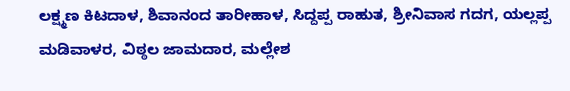ಲಕ್ಷ್ಮಣ ಕಿಟದಾಳ, ಶಿವಾನಂದ ತಾರೀಹಾಳ, ಸಿದ್ದಪ್ಪ ರಾಹುತ, ಶ್ರೀನಿವಾಸ ಗದಗ, ಯಲ್ಲಪ್ಪ ಮಡಿವಾಳರ, ವಿಠ್ಠಲ ಜಾಮದಾರ, ಮಲ್ಲೇಶ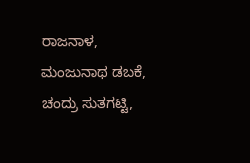ರಾಜನಾಳ, ಮಂಜುನಾಥ ಡಬಕೆ, ಚಂದ್ರು ಸುತಗಟ್ಟಿ,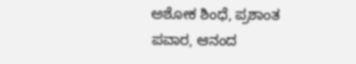ಅಶೋಕ ಶಿಂಧೆ, ಪ್ರಶಾಂತ ಪವಾರ, ಆನಂದ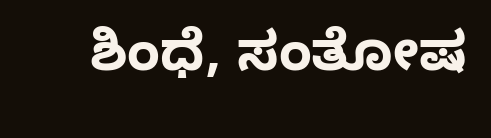ಶಿಂಧೆ, ಸಂತೋಷ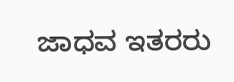ಜಾಧವ ಇತರರು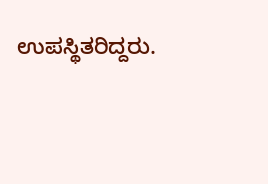ಉಪಸ್ಥಿತರಿದ್ದರು.